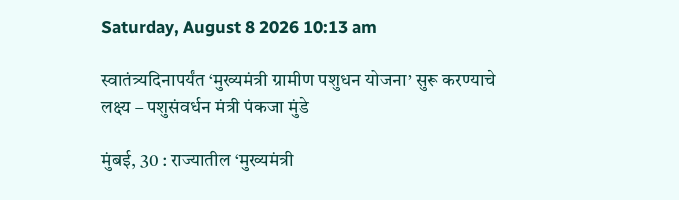Saturday, August 8 2026 10:13 am

स्वातंत्र्यदिनापर्यंत ‘मुख्यमंत्री ग्रामीण पशुधन योजना’ सुरू करण्याचे लक्ष्य – पशुसंवर्धन मंत्री पंकजा मुंडे

मुंबई, 30 : राज्यातील ‘मुख्यमंत्री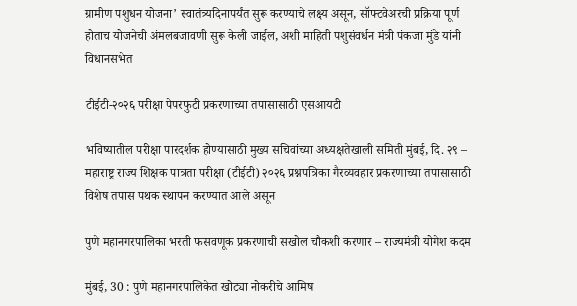ग्रामीण पशुधन योजना’ स्वातंत्र्यदिनापर्यंत सुरू करण्याचे लक्ष्य असून, सॉफ्टवेअरची प्रक्रिया पूर्ण होताच योजनेची अंमलबजावणी सुरू केली जाईल, अशी माहिती पशुसंवर्धन मंत्री पंकजा मुंडे यांनी विधानसभेत

टीईटी-२०२६ परीक्षा पेपरफुटी प्रकरणाच्या तपासासाठी एसआयटी

भविष्यातील परीक्षा पारदर्शक होण्यासाठी मुख्य सचिवांच्या अध्यक्षतेखाली समिती मुंबई, दि. २९ – महाराष्ट्र राज्य शिक्षक पात्रता परीक्षा (टीईटी) २०२६ प्रश्नपत्रिका गैरव्यवहार प्रकरणाच्या तपासासाठी विशेष तपास पथक स्थापन करण्यात आले असून

पुणे महानगरपालिका भरती फसवणूक प्रकरणाची सखोल चौकशी करणार – राज्यमंत्री योगेश कदम

मुंबई, 30 : पुणे महानगरपालिकेत खोट्या नोकरीचे आमिष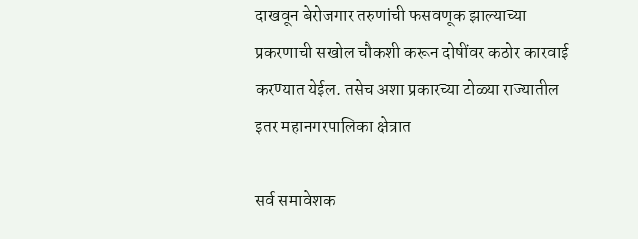दाखवून बेरोजगार तरुणांची फसवणूक झाल्याच्या प्रकरणाची सखोल चौकशी करून दोषींवर कठोर कारवाई करण्यात येईल. तसेच अशा प्रकारच्या टोळ्या राज्यातील इतर महानगरपालिका क्षेत्रात

सर्व समावेशक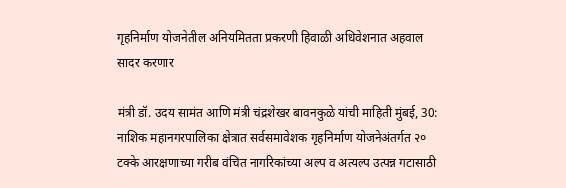गृहनिर्माण योजनेतील अनियमितता प्रकरणी हिवाळी अधिवेशनात अहवाल सादर करणार

मंत्री डॉ. उदय सामंत आणि मंत्री चंद्रशेखर बावनकुळे यांची माहिती मुंबई, 30: नाशिक महानगरपालिका क्षेत्रात सर्वसमावेशक गृहनिर्माण योजनेअंतर्गत २० टक्के आरक्षणाच्या गरीब वंचित नागरिकांच्या अल्प व अत्यल्प उत्पन्न गटासाठी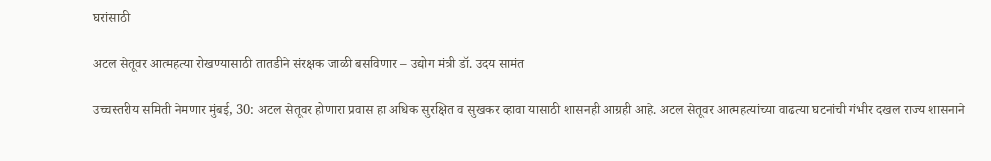घरांसाठी

अटल सेतूवर आत्महत्या रोखण्यासाठी तातडीने संरक्षक जाळी बसविणार – उद्योग मंत्री डॉ. उदय सामंत

उच्चस्तरीय समिती नेमणार मुंबई, 30: अटल सेतूवर होणारा प्रवास हा अधिक सुरक्षित व सुखकर व्हावा यासाठी शासनही आग्रही आहे. अटल सेतूवर आत्महत्यांच्या वाढत्या घटनांची गंभीर दखल राज्य शासनाने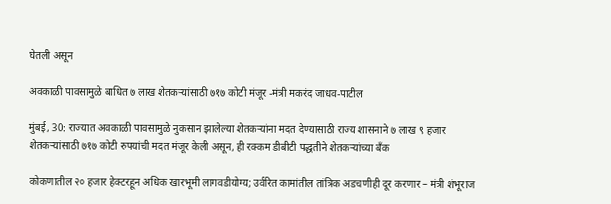घेतली असून

अवकाळी पावसामुळे बाधित ७ लाख शेतकऱ्यांसाठी ७१७ कोटी मंजूर -मंत्री मकरंद जाधव-पाटील

मुंबई, 30: राज्यात अवकाळी पावसामुळे नुकसान झालेल्या शेतकऱ्यांना मदत देण्यासाठी राज्य शासनाने ७ लाख ९ हजार शेतकऱ्यांसाठी ७१७ कोटी रुपयांची मदत मंजूर केली असून, ही रक्कम डीबीटी पद्धतीने शेतकऱ्यांच्या बँक

कोकणातील २० हजार हेक्टरहून अधिक खारभूमी लागवडीयोग्य; उर्वरित कामांतील तांत्रिक अडचणीही दूर करणार – मंत्री शंभूराज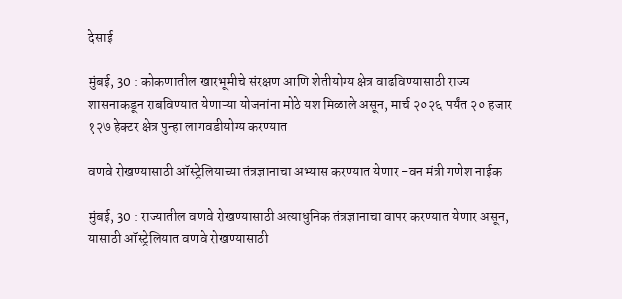देसाई

मुंबई, 30 : कोकणातील खारभूमीचे संरक्षण आणि शेतीयोग्य क्षेत्र वाढविण्यासाठी राज्य शासनाकडून राबविण्यात येणाऱ्या योजनांना मोठे यश मिळाले असून, मार्च २०२६ पर्यंत २० हजार १२७ हेक्टर क्षेत्र पुन्हा लागवडीयोग्य करण्यात

वणवे रोखण्यासाठी ऑस्ट्रेलियाच्या तंत्रज्ञानाचा अभ्यास करण्यात येणार -वन मंत्री गणेश नाईक

मुंबई, 30 : राज्यातील वणवे रोखण्यासाठी अत्याधुनिक तंत्रज्ञानाचा वापर करण्यात येणार असून, यासाठी ऑस्ट्रेलियात वणवे रोखण्यासाठी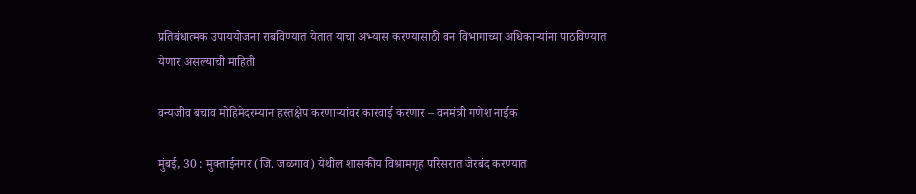प्रतिबंधात्मक उपाययोजना राबविण्यात येतात याचा अभ्यास करण्यासाठी वन विभागाच्या अधिकाऱ्यांना पाठविण्यात येणार असल्याची माहिती

वन्यजीव बचाव मोहिमेदरम्यान हस्तक्षेप करणाऱ्यांवर कारवाई करणार – वनमंत्री गणेश नाईक

मुंबई, 30 : मुक्ताईनगर (जि. जळगाव) येथील शासकीय विश्रामगृह परिसरात जेरबंद करण्यात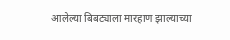आलेल्या बिबट्याला मारहाण झाल्याच्या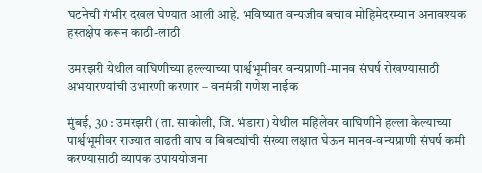घटनेची गंभीर दखल घेण्यात आली आहे. भविष्यात वन्यजीव बचाव मोहिमेदरम्यान अनावश्यक हस्तक्षेप करून काठी-लाठी

उमरझरी येथील वाघिणीच्या हल्ल्याच्या पार्श्वभूमीवर वन्यप्राणी-मानव संघर्ष रोखण्यासाठी अभयारण्यांची उभारणी करणार – वनमंत्री गणेश नाईक

मुंबई, 30 : उमरझरी (ता. साकोली, जि. भंडारा) येथील महिलेवर वाघिणीने हल्ला केल्याच्या पार्श्वभूमीवर राज्यात वाढती वाघ व बिबट्यांची संख्या लक्षात घेऊन मानव-वन्यप्राणी संघर्ष कमी करण्यासाठी व्यापक उपाययोजना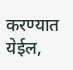करण्यात येईल,